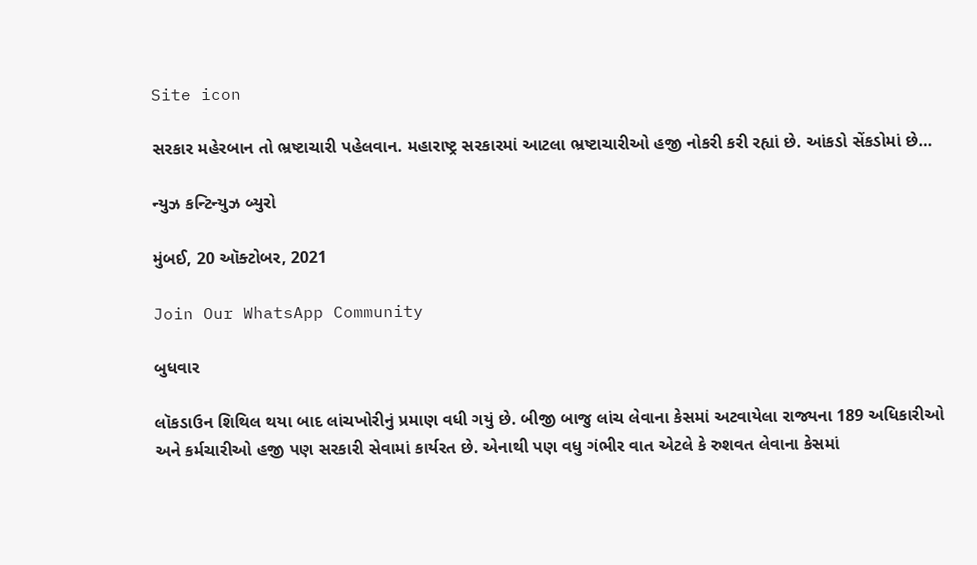Site icon

સરકાર મહેરબાન તો ભ્રષ્ટાચારી પહેલવાન. મહારાષ્ટ્ર સરકારમાં આટલા ભ્રષ્ટાચારીઓ હજી નોકરી કરી રહ્યાં છે. આંકડો સેંકડોમાં છે…

ન્યુઝ કન્ટિન્યુઝ બ્યુરો

મુંબઈ, 20 ઑક્ટોબર, 2021

Join Our WhatsApp Community

બુધવાર

લૉકડાઉન શિથિલ થયા બાદ લાંચખોરીનું પ્રમાણ વધી ગયું છે. બીજી બાજુ લાંચ લેવાના કેસમાં અટવાયેલા રાજ્યના 189 અધિકારીઓ અને કર્મચારીઓ હજી પણ સરકારી સેવામાં કાર્યરત છે. એનાથી પણ વધુ ગંભીર વાત એટલે કે રુશવત લેવાના કેસમાં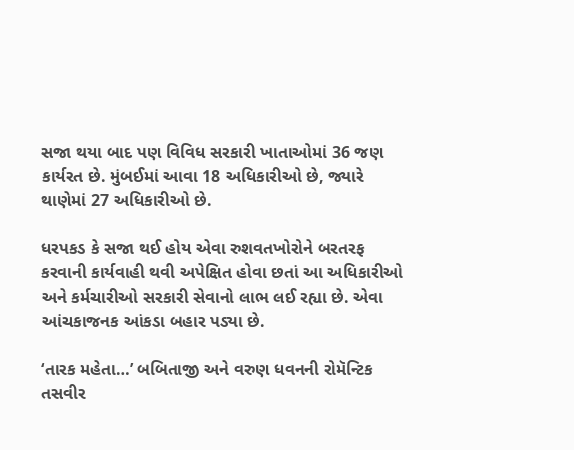સજા થયા બાદ પણ વિવિધ સરકારી ખાતાઓમાં 36 જણ કાર્યરત છે. મુંબઈમાં આવા 18 અધિકારીઓ છે, જ્યારે થાણેમાં 27 અધિકારીઓ છે.

ધરપકડ કે સજા થઈ હોય એવા રુશવતખોરોને બરતરફ કરવાની કાર્યવાહી થવી અપેક્ષિત હોવા છતાં આ અધિકારીઓ અને કર્મચારીઓ સરકારી સેવાનો લાભ લઈ રહ્યા છે. એવા આંચકાજનક આંકડા બહાર પડ્યા છે.

‘તારક મહેતા…’ બબિતાજી અને વરુણ ધવનની રોમૅન્ટિક તસવીર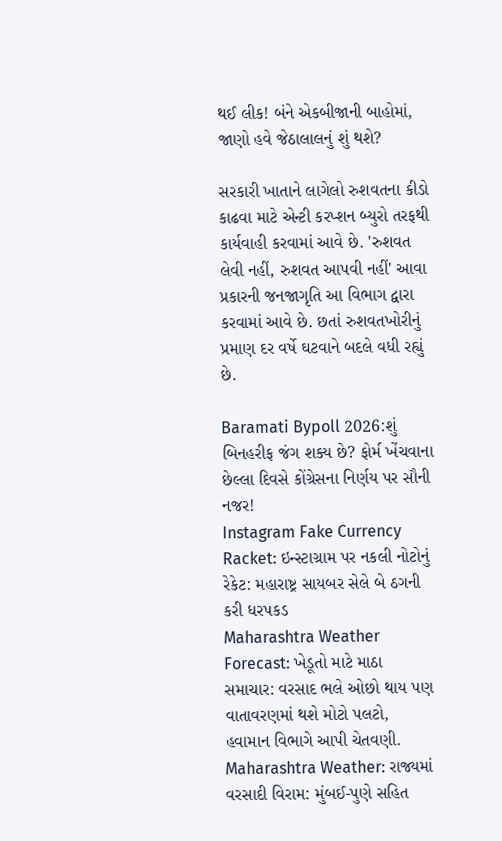થઈ લીક! બંને એકબીજાની બાહોમાં, જાણો હવે જેઠાલાલનું શું થશે?

સરકારી ખાતાને લાગેલો રુશવતના કીડો કાઢવા માટે એન્ટી કરપ્શન બ્યુરો તરફથી કાર્યવાહી કરવામાં આવે છે. 'રુશવત લેવી નહીં, રુશવત આપવી નહીં' આવા પ્રકારની જનજાગૃતિ આ વિભાગ દ્વારા કરવામાં આવે છે. છતાં રુશવતખોરીનું પ્રમાણ દર વર્ષે ઘટવાને બદલે વધી રહ્યું છે.

Baramati Bypoll 2026:શું બિનહરીફ જંગ શક્ય છે? ફોર્મ ખેંચવાના છેલ્લા દિવસે કોંગ્રેસના નિર્ણય પર સૌની નજર!
Instagram Fake Currency Racket: ઇન્સ્ટાગ્રામ પર નકલી નોટોનું રેકેટ: મહારાષ્ટ્ર સાયબર સેલે બે ઠગની કરી ધરપકડ
Maharashtra Weather Forecast: ખેડૂતો માટે માઠા સમાચાર: વરસાદ ભલે ઓછો થાય પણ વાતાવરણમાં થશે મોટો પલટો, હવામાન વિભાગે આપી ચેતવણી.
Maharashtra Weather: રાજ્યમાં વરસાદી વિરામ: મુંબઈ-પુણે સહિત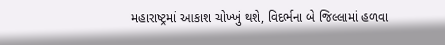મહારાષ્ટ્રમાં આકાશ ચોખ્ખું થશે, વિદર્ભના બે જિલ્લામાં હળવા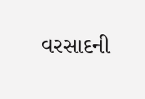વરસાદની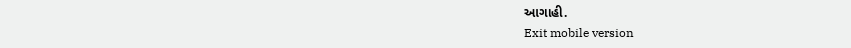આગાહી.
Exit mobile version